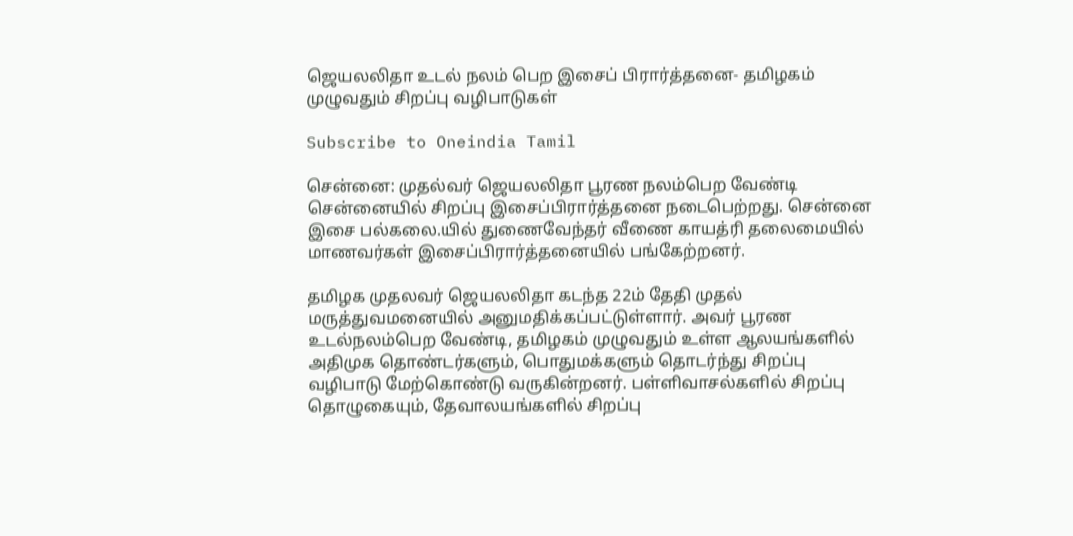ஜெயலலிதா உடல் நலம் பெற இசைப் பிரார்த்தனை- தமிழகம் முழுவதும் சிறப்பு வழிபாடுகள்

Subscribe to Oneindia Tamil

சென்னை: முதல்வர் ஜெயலலிதா பூரண நலம்பெற வேண்டி சென்னையில் சிறப்பு இசைப்பிரார்த்தனை நடைபெற்றது. சென்னை இசை பல்கலை.யில் துணைவேந்தர் வீணை காயத்ரி தலைமையில் மாணவர்கள் இசைப்பிரார்த்தனையில் பங்கேற்றனர்.

தமிழக முதலவர் ஜெயலலிதா கடந்த 22ம் தேதி முதல் மருத்துவமனையில் அனுமதிக்கப்பட்டுள்ளார். அவர் பூரண உடல்நலம்பெற வேண்டி, தமிழகம் முழுவதும் உள்ள ஆலயங்களில் அதிமுக தொண்டர்களும், பொதுமக்களும் தொடர்ந்து சிறப்பு வழிபாடு மேற்கொண்டு வருகின்றனர். பள்ளிவாசல்களில் சிறப்பு தொழுகையும், தேவாலயங்களில் சிறப்பு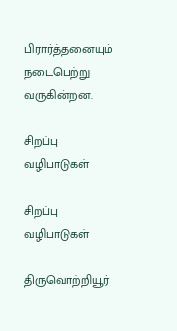பிரார்த்தனையும் நடைபெற்று வருகின்றன.

சிறப்பு வழிபாடுகள்

சிறப்பு வழிபாடுகள்

திருவொற்றியூர்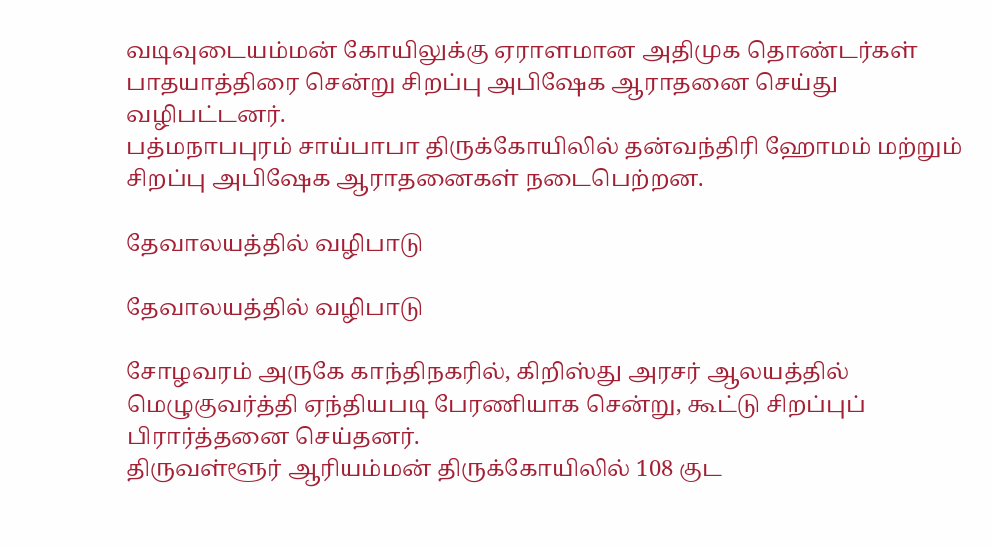வடிவுடையம்மன் கோயிலுக்கு ஏராளமான அதிமுக தொண்டர்கள் பாதயாத்திரை சென்று சிறப்பு அபிஷேக ஆராதனை செய்து வழிபட்டனர்.
பத்மநாபபுரம் சாய்பாபா திருக்கோயிலில் தன்வந்திரி ஹோமம் மற்றும் சிறப்பு அபிஷேக ஆராதனைகள் நடைபெற்றன.

தேவாலயத்தில் வழிபாடு

தேவாலயத்தில் வழிபாடு

சோழவரம் அருகே காந்திநகரில், கிறிஸ்து அரசர் ஆலயத்தில் மெழுகுவர்த்தி ஏந்தியபடி பேரணியாக சென்று, கூட்டு சிறப்புப் பிரார்த்தனை செய்தனர்.
திருவள்ளூர் ஆரியம்மன் திருக்கோயிலில் 108 குட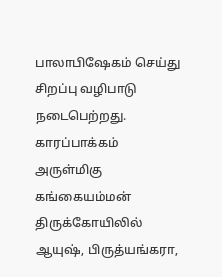பாலாபிஷேகம் செய்து சிறப்பு வழிபாடு நடைபெற்றது. காரப்பாக்கம் அருள்மிகு கங்கையம்மன் திருக்கோயிலில் ஆயுஷ், பிருத்யங்கரா,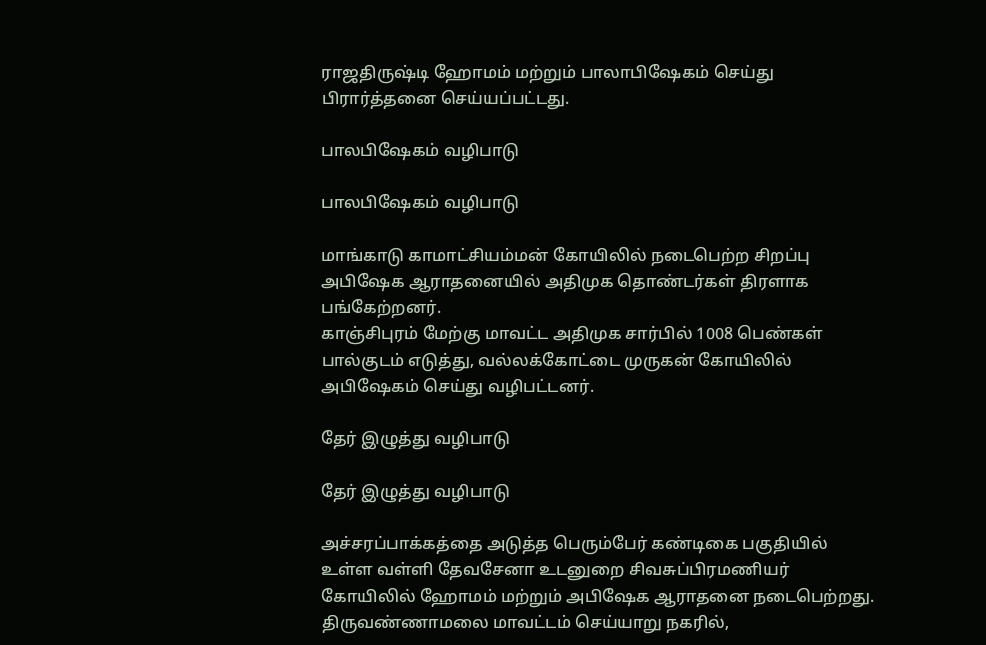ராஜதிருஷ்டி ஹோமம் மற்றும் பாலாபிஷேகம் செய்து பிரார்த்தனை செய்யப்பட்டது.

பாலபிஷேகம் வழிபாடு

பாலபிஷேகம் வழிபாடு

மாங்காடு காமாட்சியம்மன் கோயிலில் நடைபெற்ற சிறப்பு அபிஷேக ஆராதனையில் அதிமுக தொண்டர்கள் திரளாக பங்கேற்றனர்.
காஞ்சிபுரம் மேற்கு மாவட்ட அதிமுக சார்பில் 1008 பெண்கள் பால்குடம் எடுத்து, வல்லக்கோட்டை முருகன் கோயிலில் அபிஷேகம் செய்து வழிபட்டனர்.

தேர் இழுத்து வழிபாடு

தேர் இழுத்து வழிபாடு

அச்சரப்பாக்கத்தை அடுத்த பெரும்பேர் கண்டிகை பகுதியில் உள்ள வள்ளி தேவசேனா உடனுறை சிவசுப்பிரமணியர் கோயிலில் ஹோமம் மற்றும் அபிஷேக ஆராதனை நடைபெற்றது. திருவண்ணாமலை மாவட்டம் செய்யாறு நகரில்,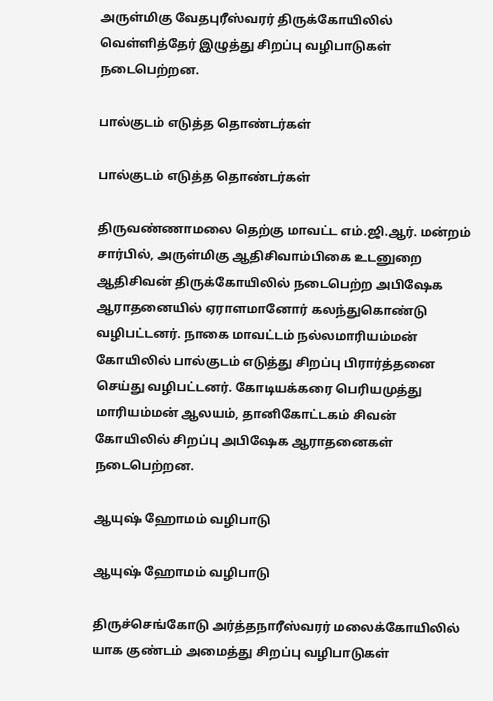அருள்மிகு வேதபுரீஸ்வரர் திருக்கோயிலில் வெள்ளித்தேர் இழுத்து சிறப்பு வழிபாடுகள் நடைபெற்றன.

பால்குடம் எடுத்த தொண்டர்கள்

பால்குடம் எடுத்த தொண்டர்கள்

திருவண்ணாமலை தெற்கு மாவட்ட எம்.ஜி.ஆர். மன்றம் சார்பில், அருள்மிகு ஆதிசிவாம்பிகை உடனுறை ஆதிசிவன் திருக்கோயிலில் நடைபெற்ற அபிஷேக ஆராதனையில் ஏராளமானோர் கலந்துகொண்டு வழிபட்டனர். நாகை மாவட்டம் நல்லமாரியம்மன் கோயிலில் பால்குடம் எடுத்து சிறப்பு பிரார்த்தனை செய்து வழிபட்டனர். கோடியக்கரை பெரியமுத்து மாரியம்மன் ஆலயம், தானிகோட்டகம் சிவன் கோயிலில் சிறப்பு அபிஷேக ஆராதனைகள் நடைபெற்றன.

ஆயுஷ் ஹோமம் வழிபாடு

ஆயுஷ் ஹோமம் வழிபாடு

திருச்செங்கோடு அர்த்தநாரீஸ்வரர் மலைக்கோயிலில் யாக குண்டம் அமைத்து சிறப்பு வழிபாடுகள்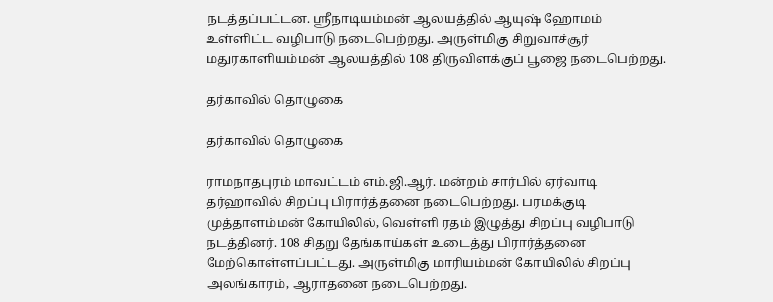நடத்தப்பட்டன. ஸ்ரீநாடியம்மன் ஆலயத்தில் ஆயுஷ் ஹோமம் உள்ளிட்ட வழிபாடு நடைபெற்றது. அருள்மிகு சிறுவாச்சூர் மதுரகாளியம்மன் ஆலயத்தில் 108 திருவிளக்குப் பூஜை நடைபெற்றது.

தர்காவில் தொழுகை

தர்காவில் தொழுகை

ராமநாதபுரம் மாவட்டம் எம்.ஜி.ஆர். மன்றம் சார்பில் ஏர்வாடி தர்ஹாவில் சிறப்பு பிரார்த்தனை நடைபெற்றது. பரமக்குடி முத்தாளம்மன் கோயிலில், வெள்ளி ரதம் இழுத்து சிறப்பு வழிபாடு நடத்தினர். 108 சிதறு தேங்காய்கள் உடைத்து பிரார்த்தனை மேற்கொள்ளப்பட்டது. அருள்மிகு மாரியம்மன் கோயிலில் சிறப்பு அலங்காரம், ஆராதனை நடைபெற்றது.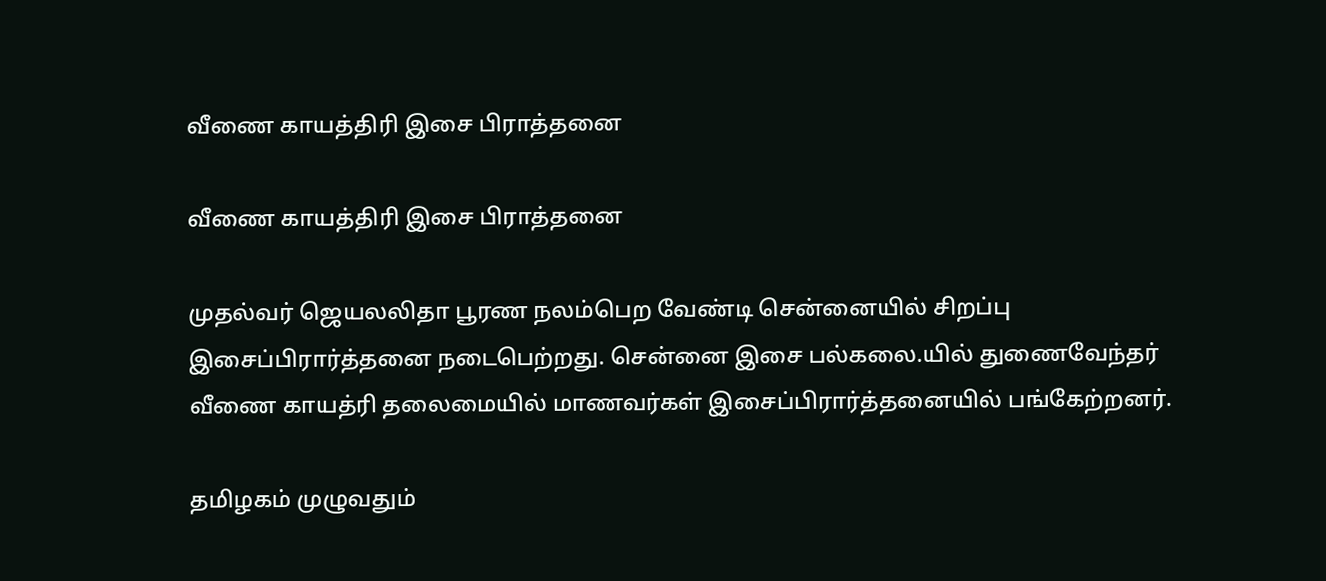வீணை காயத்திரி இசை பிராத்தனை

வீணை காயத்திரி இசை பிராத்தனை

முதல்வர் ஜெயலலிதா பூரண நலம்பெற வேண்டி சென்னையில் சிறப்பு இசைப்பிரார்த்தனை நடைபெற்றது. சென்னை இசை பல்கலை.யில் துணைவேந்தர் வீணை காயத்ரி தலைமையில் மாணவர்கள் இசைப்பிரார்த்தனையில் பங்கேற்றனர்.

தமிழகம் முழுவதும்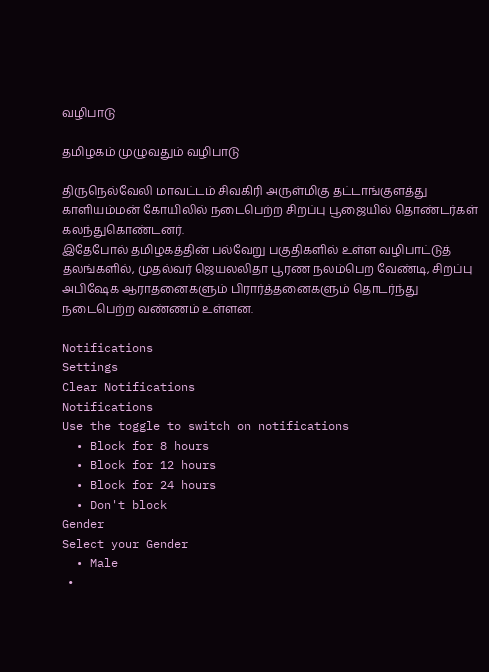வழிபாடு

தமிழகம் முழுவதும் வழிபாடு

திருநெல்வேலி மாவட்டம் சிவகிரி அருள்மிகு தட்டாங்குளத்து காளியம்மன் கோயிலில் நடைபெற்ற சிறப்பு பூஜையில் தொண்டர்கள் கலந்துகொண்டனர்.
இதேபோல் தமிழகத்தின் பல்வேறு பகுதிகளில் உள்ள வழிபாட்டுத் தலங்களில், முதல்வர் ஜெயலலிதா பூரண நலம்பெற வேண்டி, சிறப்பு அபிஷேக ஆராதனைகளும் பிரார்த்தனைகளும் தொடர்ந்து நடைபெற்ற வண்ணம் உள்ளன.

Notifications
Settings
Clear Notifications
Notifications
Use the toggle to switch on notifications
  • Block for 8 hours
  • Block for 12 hours
  • Block for 24 hours
  • Don't block
Gender
Select your Gender
  • Male
  •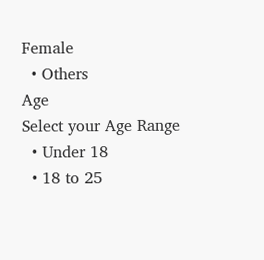Female
  • Others
Age
Select your Age Range
  • Under 18
  • 18 to 25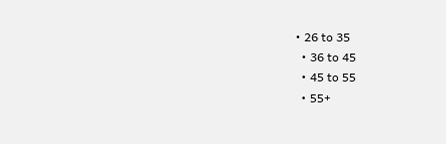• 26 to 35
  • 36 to 45
  • 45 to 55
  • 55+